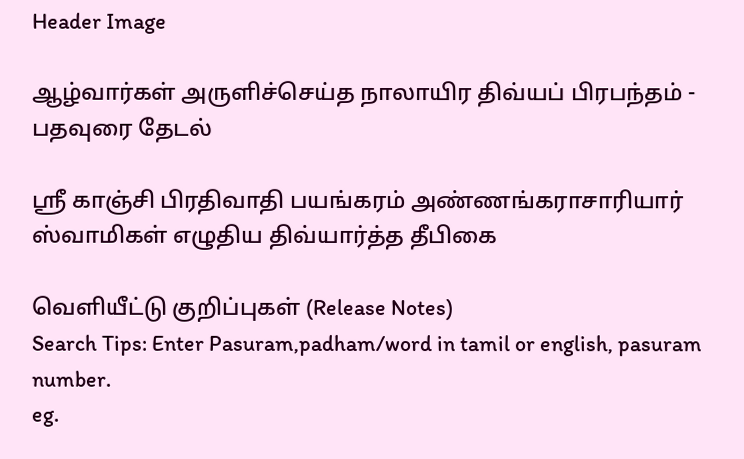Header Image

ஆழ்வார்கள் அருளிச்செய்த நாலாயிர திவ்யப் பிரபந்தம் - பதவுரை தேடல்

ஸ்ரீ காஞ்சி பிரதிவாதி பயங்கரம் அண்ணங்கராசாரியார் ஸ்வாமிகள் எழுதிய திவ்யார்த்த தீபிகை

வெளியீட்டு குறிப்புகள் (Release Notes)
Search Tips: Enter Pasuram,padham/word in tamil or english, pasuram number.
eg.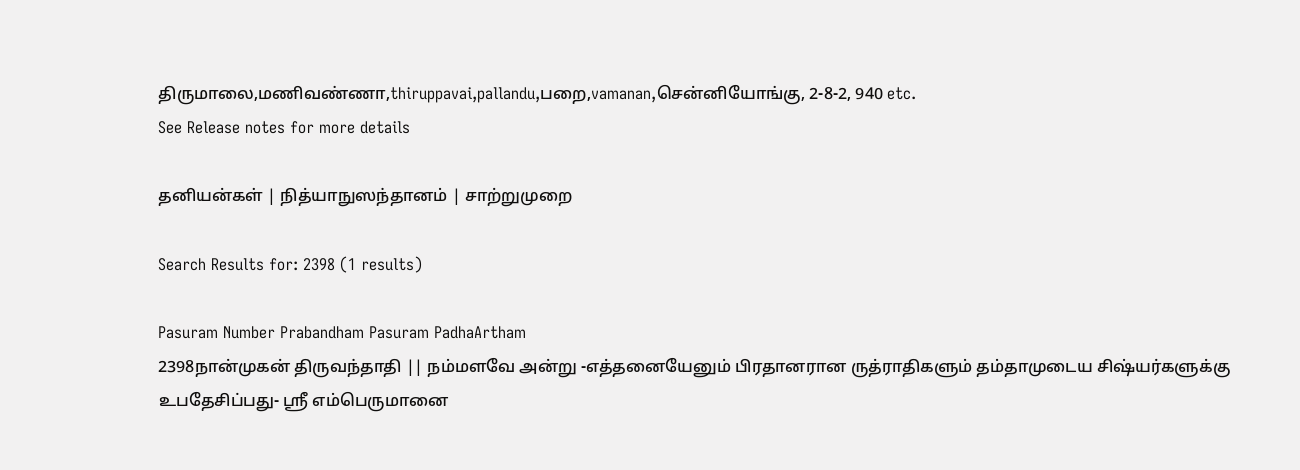திருமாலை,மணிவண்ணா,thiruppavai,pallandu,பறை,vamanan,சென்னியோங்கு, 2-8-2, 940 etc.
See Release notes for more details

தனியன்கள் | நித்யாநுஸந்தானம் | சாற்றுமுறை

Search Results for: 2398 (1 results)

Pasuram Number Prabandham Pasuram PadhaArtham
2398நான்முகன் திருவந்தாதி || நம்மளவே அன்று -எத்தனையேனும் பிரதானரான ருத்ராதிகளும் தம்தாமுடைய சிஷ்யர்களுக்கு உபதேசிப்பது- ஸ்ரீ எம்பெருமானை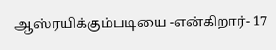ஆஸ்ரயிக்கும்படியை -என்கிறார்- 17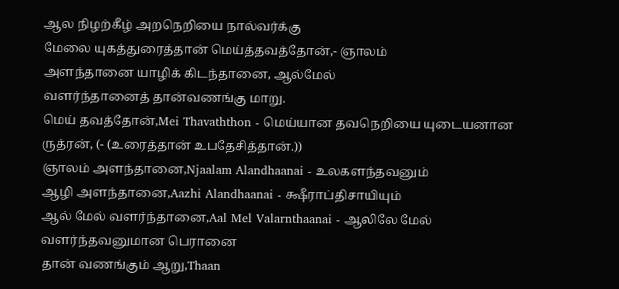ஆல நிழற்கீழ் அறநெறியை நால்வர்க்கு
மேலை யுகத்துரைத்தான் மெய்த்தவத்தோன்,- ஞாலம்
அளந்தானை யாழிக் கிடந்தானை, ஆல்மேல்
வளர்ந்தானைத் தான்வணங்கு மாறு.
மெய் தவத்தோன்,Mei Thavaththon - மெய்யான தவநெறியை யுடையனான ருத்ரன், (- (உரைத்தான் உபதேசித்தான்.))
ஞாலம் அளந்தானை,Njaalam Alandhaanai - உலகளந்தவனும்
ஆழி அளந்தானை,Aazhi Alandhaanai - க்ஷீராப்திசாயியும்
ஆல் மேல் வளர்ந்தானை,Aal Mel Valarnthaanai - ஆலிலே மேல் வளர்ந்தவனுமான பெரானை
தான் வணங்கும் ஆறு,Thaan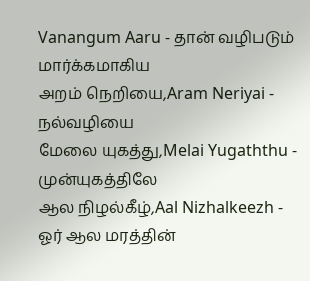Vanangum Aaru - தான் வழிபடும் மார்க்கமாகிய
அறம் நெறியை,Aram Neriyai - நல்வழியை
மேலை யுகத்து,Melai Yugaththu - முன்யுகத்திலே
ஆல நிழல்கீழ்,Aal Nizhalkeezh - ஓர் ஆல மரத்தின்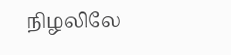நிழலிலே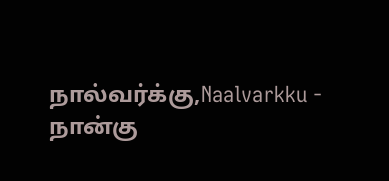நால்வர்க்கு,Naalvarkku - நான்கு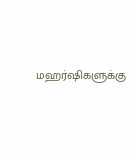மஹர்ஷிகளுக்கு